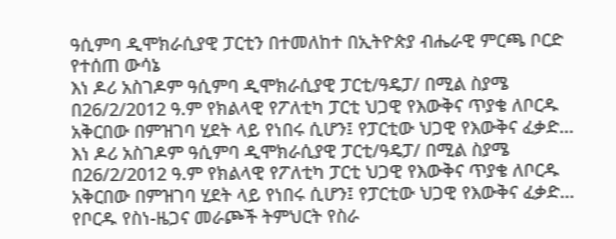ዓሲምባ ዲሞክራሲያዊ ፓርቲን በተመለከተ በኢትዮጵያ ብሔራዊ ምርጫ ቦርድ የተሰጠ ውሳኔ
እነ ዶሪ አስገዶም ዓሲምባ ዲሞክራሲያዊ ፓርቲ/ዓዴፓ/ በሚል ስያሜ በ26/2/2012 ዓ.ም የክልላዊ የፖለቲካ ፓርቲ ህጋዊ የእውቅና ጥያቄ ለቦርዱ አቅርበው በምዝገባ ሂደት ላይ የነበሩ ሲሆን፤ የፓርቲው ህጋዊ የእውቅና ፈቃድ…
እነ ዶሪ አስገዶም ዓሲምባ ዲሞክራሲያዊ ፓርቲ/ዓዴፓ/ በሚል ስያሜ በ26/2/2012 ዓ.ም የክልላዊ የፖለቲካ ፓርቲ ህጋዊ የእውቅና ጥያቄ ለቦርዱ አቅርበው በምዝገባ ሂደት ላይ የነበሩ ሲሆን፤ የፓርቲው ህጋዊ የእውቅና ፈቃድ…
የቦርዱ የስነ-ዜጋና መራጮች ትምህርት የስራ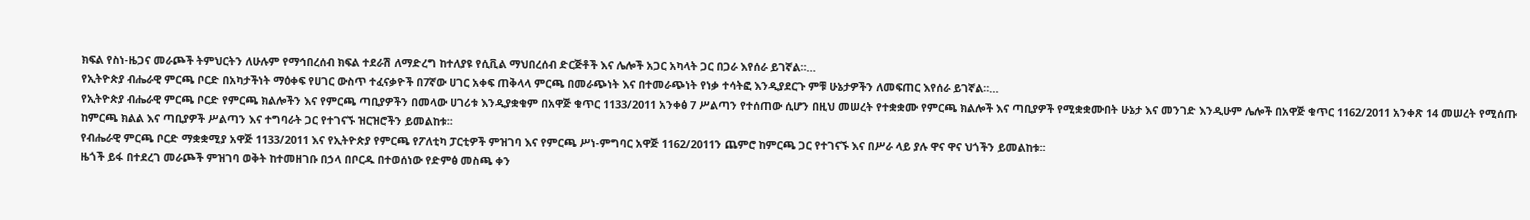ክፍል የስነ-ዜጋና መራጮች ትምህርትን ለሁሉም የማኅበረሰብ ክፍል ተደራሽ ለማድረግ ከተለያዩ የሲቪል ማህበረሰብ ድርጅቶች እና ሌሎች አጋር አካላት ጋር በጋራ እየሰራ ይገኛል።…
የኢትዮጵያ ብሔራዊ ምርጫ ቦርድ በአካታችነት ማዕቀፍ የሀገር ውስጥ ተፈናቃዮች በ7ኛው ሀገር አቀፍ ጠቅላላ ምርጫ በመራጭነት እና በተመራጭነት የነቃ ተሳትፎ እንዲያደርጉ ምቹ ሁኔታዎችን ለመፍጠር እየሰራ ይገኛል።…
የኢትዮጵያ ብሔራዊ ምርጫ ቦርድ የምርጫ ክልሎችን እና የምርጫ ጣቢያዎችን በመላው ሀገሪቱ እንዲያቋቁም በአዋጅ ቁጥር 1133/2011 አንቀፅ 7 ሥልጣን የተሰጠው ሲሆን በዚህ መሠረት የተቋቋሙ የምርጫ ክልሎች እና ጣቢያዎች የሚቋቋሙበት ሁኔታ እና መንገድ እንዲሁም ሌሎች በአዋጅ ቁጥር 1162/2011 አንቀጽ 14 መሠረት የሚሰጡ ከምርጫ ክልል እና ጣቢያዎች ሥልጣን እና ተግባራት ጋር የተገናኙ ዝርዝሮችን ይመልከቱ፡፡
የብሔራዊ ምርጫ ቦርድ ማቋቋሚያ አዋጅ 1133/2011 እና የኢትዮጵያ የምርጫ የፖለቲካ ፓርቲዎች ምዝገባ እና የምርጫ ሥነ-ምግባር አዋጅ 1162/2011ን ጨምሮ ከምርጫ ጋር የተገናኙ እና በሥራ ላይ ያሉ ዋና ዋና ህጎችን ይመልከቱ፡፡
ዜጎች ይፋ በተደረገ መራጮች ምዝገባ ወቅት ከተመዘገቡ በኃላ በቦርዱ በተወሰነው የድምፅ መስጫ ቀን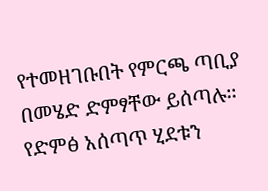የተመዘገቡበት የምርጫ ጣቢያ በመሄድ ድምፃቸው ይሰጣሉ፡፡ የድምፅ አሰጣጥ ሂደቱን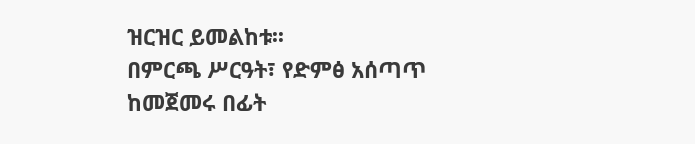ዝርዝር ይመልከቱ፡፡
በምርጫ ሥርዓት፣ የድምፅ አሰጣጥ ከመጀመሩ በፊት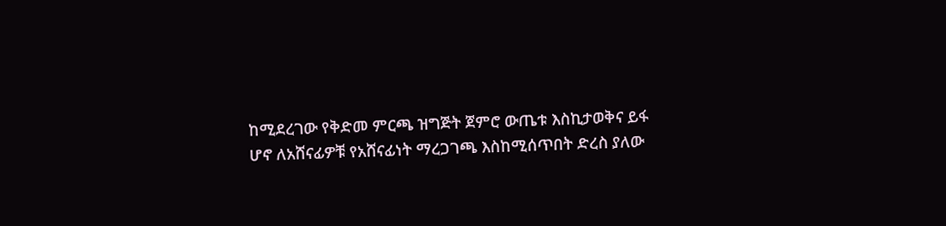ከሚደረገው የቅድመ ምርጫ ዝግጅት ጀምሮ ውጤቱ እስኪታወቅና ይፋ ሆኖ ለአሸናፊዎቹ የአሸናፊነት ማረጋገጫ እስከሚሰጥበት ድረስ ያለው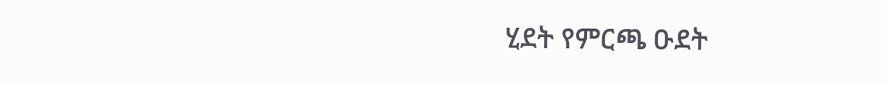ሂደት የምርጫ ዑደት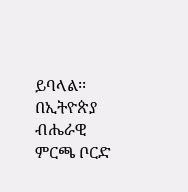ይባላል፡፡
በኢትዮጵያ ብሔራዊ ምርጫ ቦርድ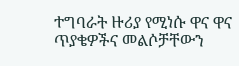ተግባራት ዙሪያ የሚነሱ ዋና ዋና ጥያቄዎችና መልሶቻቸውን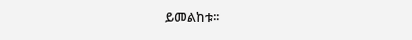ይመልከቱ፡፡